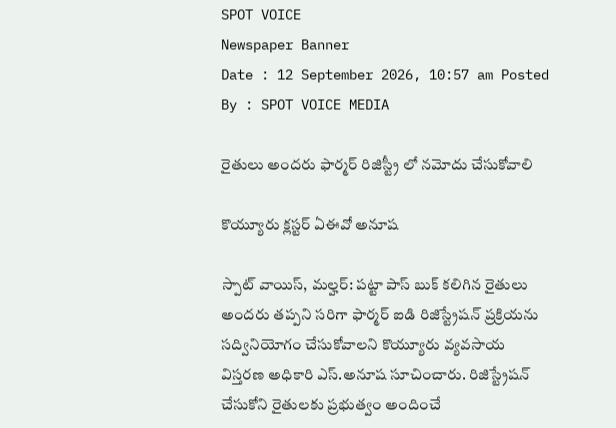SPOT VOICE
Newspaper Banner
Date : 12 September 2026, 10:57 am Posted By : SPOT VOICE MEDIA

రైతులు అందరు ఫార్మర్ రిజిస్ట్రీ లో నమోదు చేసుకోవాలి

కొయ్యూరు క్లస్టర్ ఏఈవో అనూష

స్పాట్ వాయిస్, మల్హర్: పట్టా పాస్ బుక్ కలిగిన రైతులు అందరు తప్పని సరిగా ఫార్మర్ ఐడి రిజిస్ట్రేషన్ ప్రక్రియను సద్వినియోగం చేసుకోవాలని కొయ్యూరు వ్యవసాయ విస్తరణ అధికారి ఎస్.అనూష సూచించారు. రిజిస్ట్రేషన్‌ చేసుకోని రైతులకు ప్రభుత్వం అందించే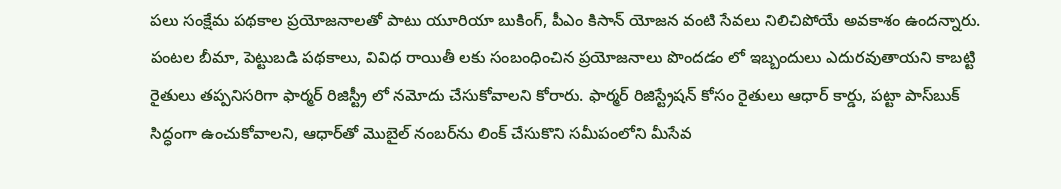పలు సంక్షేమ పథకాల ప్రయోజనాలతో పాటు యూరియా బుకింగ్‌, పీఎం కిసాన్‌ యోజన వంటి సేవలు నిలిచిపోయే అవకాశం ఉందన్నారు. పంటల బీమా, పెట్టుబడి పథకాలు, వివిధ రాయితీ లకు సంబంధించిన ప్రయోజనాలు పొందడం లో ఇబ్బందులు ఎదురవుతాయని కాబట్టి రైతులు తప్పనిసరిగా ఫార్మర్ రిజిస్ట్రీ లో నమోదు చేసుకోవాలని కోరారు. ఫార్మర్ రిజిస్ట్రేషన్‌ కోసం రైతులు ఆధార్‌ కార్డు, పట్టా పాస్‌బుక్‌ సిద్ధంగా ఉంచుకోవాలని, ఆధార్‌తో మొబైల్‌ నంబర్‌ను లింక్‌ చేసుకొని సమీపంలోని మీసేవ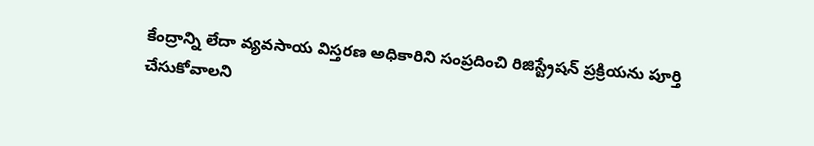కేంద్రాన్ని లేదా వ్యవసాయ విస్తరణ అధికారిని సంప్రదించి రిజిస్ట్రేషన్‌ ప్రక్రియను పూర్తి చేసుకోవాలని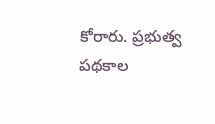కోరారు. ప్రభుత్వ పథకాల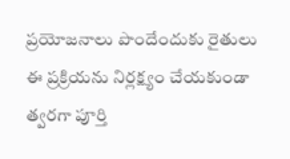ప్రయోజనాలు పొందేందుకు రైతులు ఈ ప్రక్రియను నిర్లక్ష్యం చేయకుండా త్వరగా పూర్తి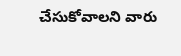చేసుకోవాలని వారు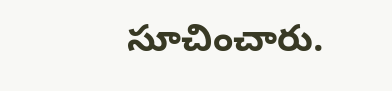సూచించారు.